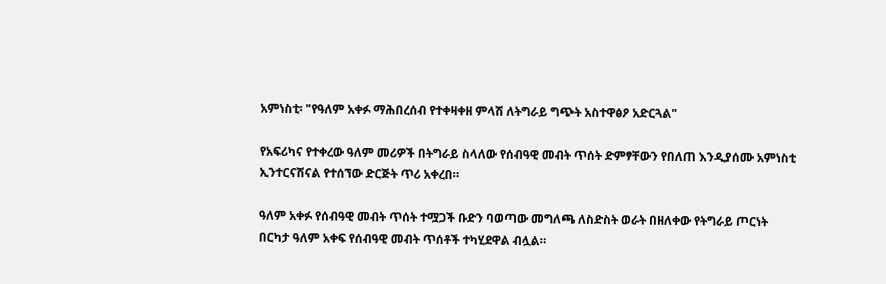አምነስቲ፡ "የዓለም አቀፉ ማሕበረሰብ የተቀዛቀዘ ምላሽ ለትግራይ ግጭት አስተዋፅዖ አድርጓል"

የአፍሪካና የተቀረው ዓለም መሪዎች በትግራይ ስላለው የሰብዓዊ መብት ጥሰት ድምፃቸውን የበለጠ እንዲያሰሙ አምነስቲ ኢንተርናሽናል የተሰኘው ድርጅት ጥሪ አቀረበ።

ዓለም አቀፉ የሰብዓዊ መብት ጥሰት ተሟጋች ቡድን ባወጣው መግለጫ ለስድስት ወራት በዘለቀው የትግራይ ጦርነት በርካታ ዓለም አቀፍ የሰብዓዊ መብት ጥሰቶች ተካሂደዋል ብሏል።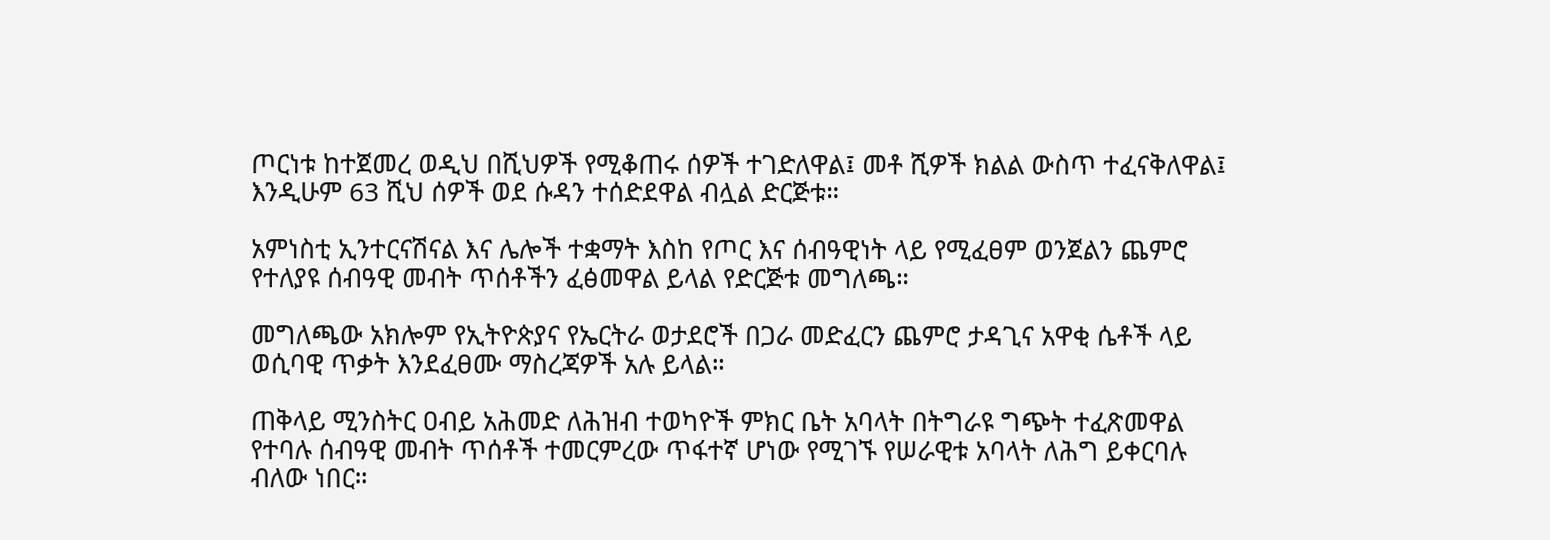ጦርነቱ ከተጀመረ ወዲህ በሺህዎች የሚቆጠሩ ሰዎች ተገድለዋል፤ መቶ ሺዎች ክልል ውስጥ ተፈናቅለዋል፤ እንዲሁም 63 ሺህ ሰዎች ወደ ሱዳን ተሰድደዋል ብሏል ድርጅቱ።

አምነስቲ ኢንተርናሽናል እና ሌሎች ተቋማት እስከ የጦር እና ሰብዓዊነት ላይ የሚፈፀም ወንጀልን ጨምሮ የተለያዩ ሰብዓዊ መብት ጥሰቶችን ፈፅመዋል ይላል የድርጅቱ መግለጫ።

መግለጫው አክሎም የኢትዮጵያና የኤርትራ ወታደሮች በጋራ መድፈርን ጨምሮ ታዳጊና አዋቂ ሴቶች ላይ ወሲባዊ ጥቃት እንደፈፀሙ ማስረጃዎች አሉ ይላል።

ጠቅላይ ሚንስትር ዐብይ አሕመድ ለሕዝብ ተወካዮች ምክር ቤት አባላት በትግራዩ ግጭት ተፈጽመዋል የተባሉ ሰብዓዊ መብት ጥሰቶች ተመርምረው ጥፋተኛ ሆነው የሚገኙ የሠራዊቱ አባላት ለሕግ ይቀርባሉ ብለው ነበር።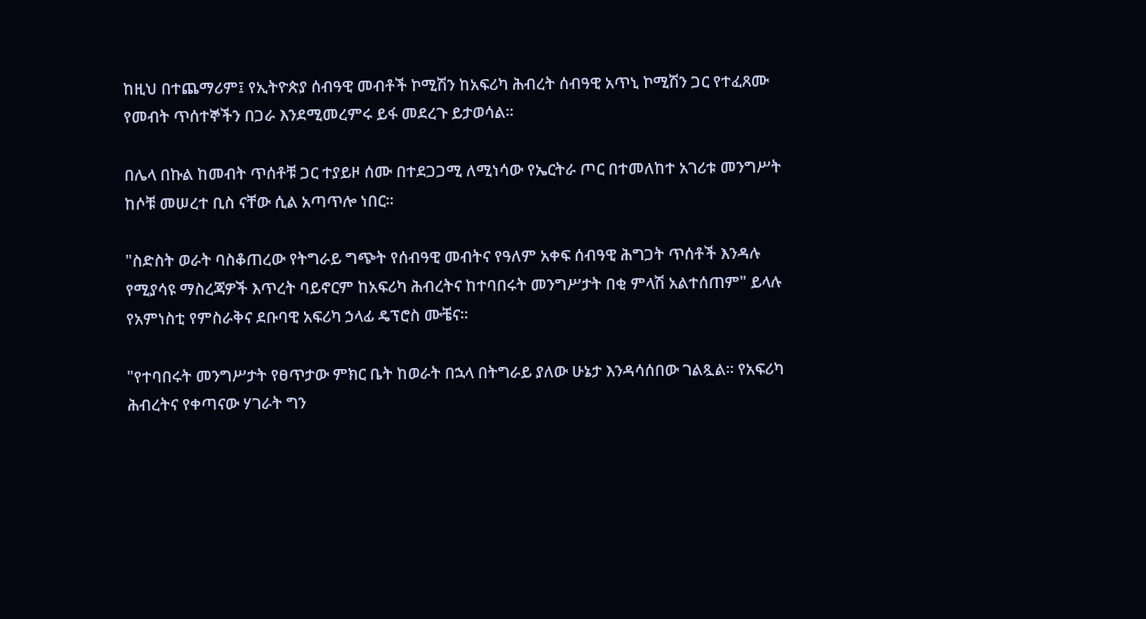ከዚህ በተጨማሪም፤ የኢትዮጵያ ሰብዓዊ መብቶች ኮሚሽን ከአፍሪካ ሕብረት ሰብዓዊ አጥኒ ኮሚሽን ጋር የተፈጸሙ የመብት ጥሰተኞችን በጋራ እንደሚመረምሩ ይፋ መደረጉ ይታወሳል።

በሌላ በኩል ከመብት ጥሰቶቹ ጋር ተያይዞ ሰሙ በተደጋጋሚ ለሚነሳው የኤርትራ ጦር በተመለከተ አገሪቱ መንግሥት ከሶቹ መሠረተ ቢስ ናቸው ሲል አጣጥሎ ነበር።

"ስድስት ወራት ባስቆጠረው የትግራይ ግጭት የሰብዓዊ መብትና የዓለም አቀፍ ሰብዓዊ ሕግጋት ጥሰቶች እንዳሉ የሚያሳዩ ማስረጃዎች እጥረት ባይኖርም ከአፍሪካ ሕብረትና ከተባበሩት መንግሥታት በቂ ምላሽ አልተሰጠም" ይላሉ የአምነስቲ የምስራቅና ደቡባዊ አፍሪካ ኃላፊ ዴፕሮስ ሙቼና።

"የተባበሩት መንግሥታት የፀጥታው ምክር ቤት ከወራት በኋላ በትግራይ ያለው ሁኔታ እንዳሳሰበው ገልጿል። የአፍሪካ ሕብረትና የቀጣናው ሃገራት ግን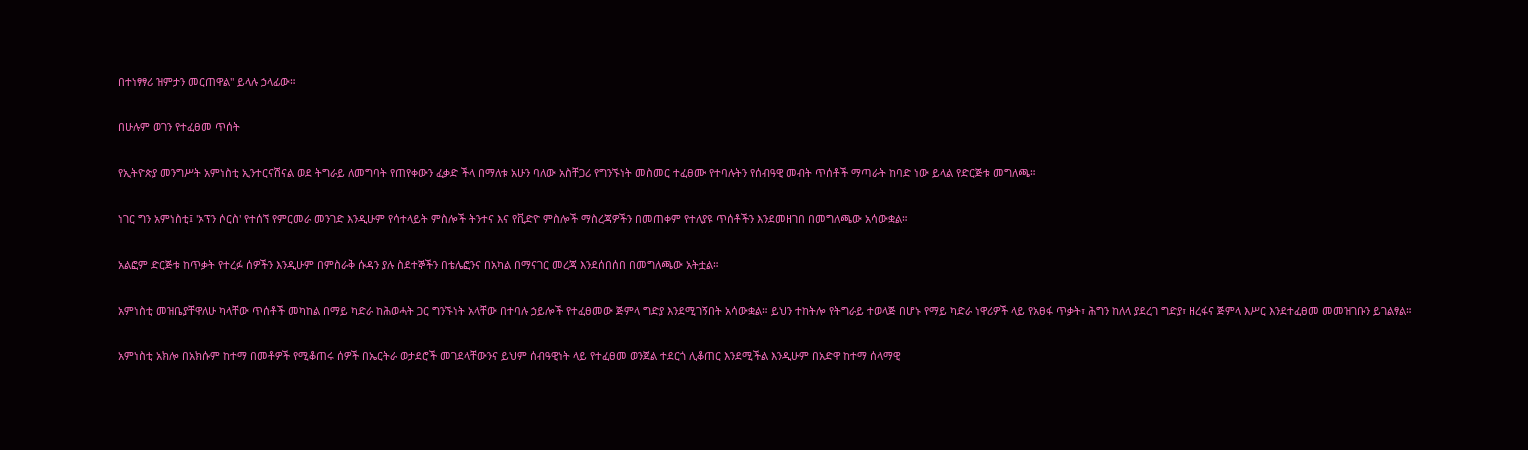በተነፃፃሪ ዝምታን መርጠዋል" ይላሉ ኃላፊው።

በሁሉም ወገን የተፈፀመ ጥሰት

የኢትዮጵያ መንግሥት አምነስቲ ኢንተርናሽናል ወደ ትግራይ ለመግባት የጠየቀውን ፈቃድ ችላ በማለቱ አሁን ባለው አስቸጋሪ የግንኙነት መስመር ተፈፀሙ የተባሉትን የሰብዓዊ መብት ጥሰቶች ማጣራት ከባድ ነው ይላል የድርጅቱ መግለጫ።

ነገር ግን አምነስቲ፤ 'ኦፕን ሶርስ' የተሰኘ የምርመራ መንገድ እንዲሁም የሳተላይት ምስሎች ትንተና እና የቪድዮ ምስሎች ማስረጃዎችን በመጠቀም የተለያዩ ጥሰቶችን እንደመዘገበ በመግለጫው አሳውቋል።

አልፎም ድርጅቱ ከጥቃት የተረፉ ሰዎችን እንዲሁም በምስራቅ ሱዳን ያሉ ስደተኞችን በቴሌፎንና በአካል በማናገር መረጃ እንደሰበሰበ በመግለጫው አትቷል።

አምነስቲ መዝቤያቸዋለሁ ካላቸው ጥሰቶች መካከል በማይ ካድራ ከሕወሓት ጋር ግንኙነት አላቸው በተባሉ ኃይሎች የተፈፀመው ጅምላ ግድያ እንደሚገኝበት አሳውቋል። ይህን ተከትሎ የትግራይ ተወላጅ በሆኑ የማይ ካድራ ነዋሪዎች ላይ የአፀፋ ጥቃት፣ ሕግን ከለላ ያደረገ ግድያ፣ ዘረፋና ጅምላ እሥር እንደተፈፀመ መመዝገቡን ይገልፃል።

አምነስቲ አክሎ በአክሱም ከተማ በመቶዎች የሚቆጠሩ ሰዎች በኤርትራ ወታደሮች መገደላቸውንና ይህም ሰብዓዊነት ላይ የተፈፀመ ወንጀል ተደርጎ ሊቆጠር እንደሚችል እንዲሁም በአድዋ ከተማ ሰላማዊ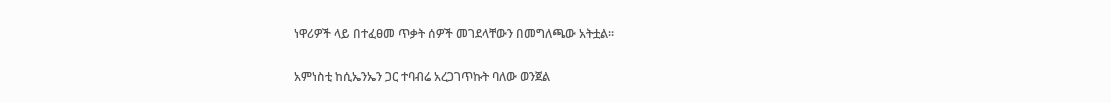ነዋሪዎች ላይ በተፈፀመ ጥቃት ሰዎች መገደላቸውን በመግለጫው አትቷል።

አምነስቲ ከሲኤንኤን ጋር ተባብሬ አረጋገጥኩት ባለው ወንጀል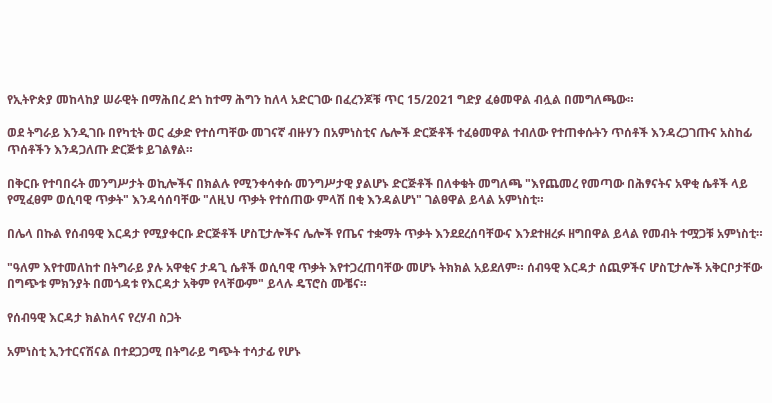የኢትዮጵያ መከላከያ ሠራዊት በማሕበረ ደጎ ከተማ ሕግን ከለላ አድርገው በፈረንጆቹ ጥር 15/2021 ግድያ ፈፅመዋል ብሏል በመግለጫው።

ወደ ትግራይ እንዲገቡ በየካቲት ወር ፈቃድ የተሰጣቸው መገናኛ ብዙሃን በአምነስቲና ሌሎች ድርጅቶች ተፈፅመዋል ተብለው የተጠቀሱትን ጥሰቶች እንዳረጋገጡና አስከፊ ጥሰቶችን እንዳጋለጡ ድርጅቱ ይገልፃል።

በቅርቡ የተባበሩት መንግሥታት ወኪሎችና በክልሉ የሚንቀሳቀሱ መንግሥታዊ ያልሆኑ ድርጅቶች በለቀቁት መግለጫ "እየጨመረ የመጣው በሕፃናትና አዋቂ ሴቶች ላይ የሚፈፀም ወሲባዊ ጥቃት" እንዳሳሰባቸው "ለዚህ ጥቃት የተሰጠው ምላሽ በቂ እንዳልሆነ" ገልፀዋል ይላል አምነስቲ።

በሌላ በኩል የሰብዓዊ እርዳታ የሚያቀርቡ ድርጅቶች ሆስፒታሎችና ሌሎች የጤና ተቋማት ጥቃት እንደደረሰባቸውና እንደተዘረፉ ዘግበዋል ይላል የመብት ተሟጋቹ አምነስቲ።

"ዓለም እየተመለከተ በትግራይ ያሉ አዋቂና ታዳጊ ሴቶች ወሲባዊ ጥቃት እየተጋረጠባቸው መሆኑ ትክክል አይደለም። ሰብዓዊ እርዳታ ሰጪዎችና ሆስፒታሎች አቅርቦታቸው በግጭቱ ምክንያት በመጎዳቱ የእርዳታ አቅም የላቸውም" ይላሉ ዴፕሮስ ሙቼና።

የሰብዓዊ እርዳታ ክልከላና የረሃብ ስጋት

አምነስቲ ኢንተርናሽናል በተደጋጋሚ በትግራይ ግጭት ተሳታፊ የሆኑ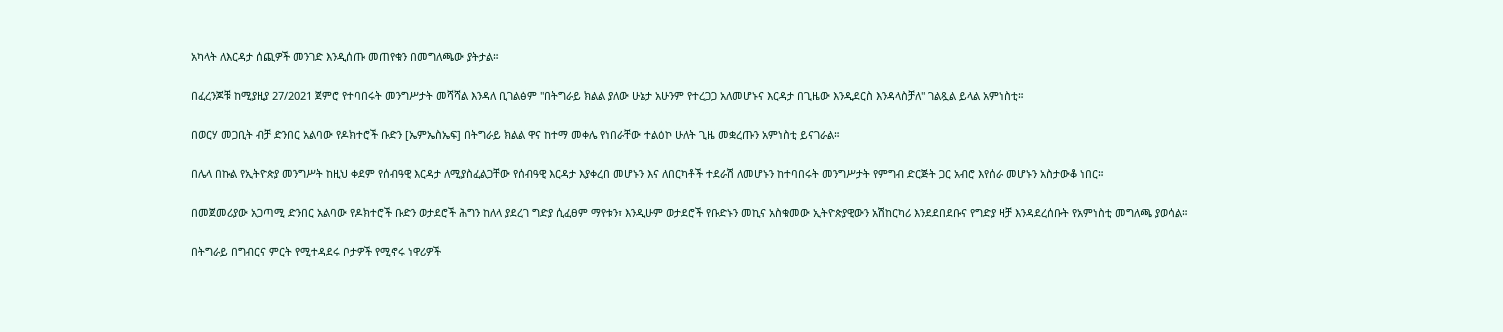አካላት ለእርዳታ ሰጪዎች መንገድ እንዲሰጡ መጠየቁን በመግለጫው ያትታል።

በፈረንጆቹ ከሚያዚያ 27/2021 ጀምሮ የተባበሩት መንግሥታት መሻሻል እንዳለ ቢገልፅም "በትግራይ ክልል ያለው ሁኔታ አሁንም የተረጋጋ አለመሆኑና እርዳታ በጊዜው እንዲደርስ እንዳላስቻለ" ገልጿል ይላል አምነስቲ።

በወርሃ መጋቢት ብቻ ድንበር አልባው የዶክተሮች ቡድን [ኤምኤስኤፍ] በትግራይ ክልል ዋና ከተማ መቀሌ የነበራቸው ተልዕኮ ሁለት ጊዜ መቋረጡን አምነስቲ ይናገራል።

በሌላ በኩል የኢትዮጵያ መንግሥት ከዚህ ቀደም የሰብዓዊ እርዳታ ለሚያስፈልጋቸው የሰብዓዊ እርዳታ እያቀረበ መሆኑን እና ለበርካቶች ተደራሽ ለመሆኑን ከተባበሩት መንግሥታት የምግብ ድርጅት ጋር አብሮ እየሰራ መሆኑን አስታውቆ ነበር።

በመጀመሪያው አጋጣሚ ድንበር አልባው የዶክተሮች ቡድን ወታደሮች ሕግን ከለላ ያደረገ ግድያ ሲፈፀም ማየቱን፣ እንዲሁም ወታደሮች የቡድኑን መኪና አስቁመው ኢትዮጵያዊውን አሽከርካሪ እንደደበደቡና የግድያ ዛቻ እንዳደረሰቡት የአምነስቲ መግለጫ ያወሳል።

በትግራይ በግብርና ምርት የሚተዳደሩ ቦታዎች የሚኖሩ ነዋሪዎች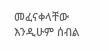መፈናቀላቸው እንዲሁም ሰብል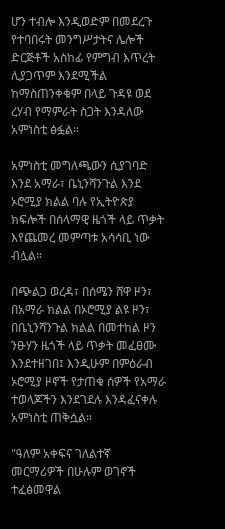ሆን ተብሎ እንዲወድም በመደረጉ የተባበሩት መንግሥታትና ሌሎች ድርጅቶች አስከፊ የምግብ እጥረት ሊያጋጥም እንደሚችል ከማስጠንቀቁም በላይ ጉዳዩ ወደ ረሃብ የማምራት ስጋት እንዳለው አምነስቲ ፅፏል።

አምነስቲ መግለጫውን ሲያገባድ እንደ አማራ፣ ቤኒንሻንጉል እንደ ኦሮሚያ ክልል ባሉ የኢትዮጵያ ክፍሎች በሰላማዊ ዜጎች ላይ ጥቃት እየጨመረ መምጣቱ አሳሳቢ ነው ብሏል።

በጭልጋ ወረዳ፣ በሰሜን ሸዋ ዞን፣ በአማራ ክልል በኦሮሚያ ልዩ ዞን፣ በቤኒንሻንጉል ክልል በመተከል ዞን ንፁሃን ዜጎች ላይ ጥቃት መፈፀሙ እንደተዘገበ፤ እንዲሁም በምዕራብ ኦሮሚያ ዞኖች የታጠቁ ሰዎች የአማራ ተወላጆችን እንደገደሉ እንዳፈናቀሉ አምነስቲ ጠቅሷል።

"ዓለም አቀፍና ገለልተኛ መርማሪዎች በሁሉም ወገኖች ተፈፅመዋል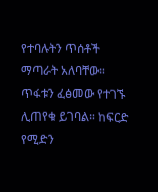የተባሉትን ጥሰቶች ማጣራት አለባቸው። ጥፋቱን ፈፅመው የተገኙ ሊጠየቁ ይገባል። ከፍርድ የሚድን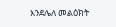እንደሌለ መልዕክት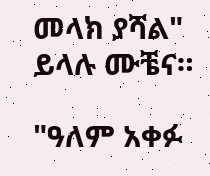መላክ ያሻል" ይላሉ ሙቼና።

"ዓለም አቀፉ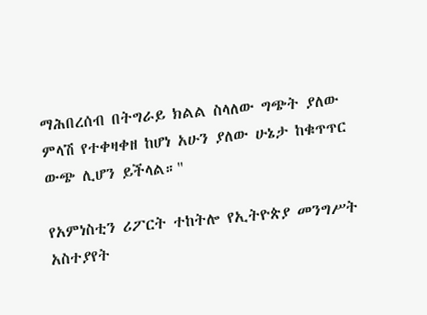ማሕበረሰብ በትግራይ ክልል ስላለው ግጭት ያለው ምላሽ የተቀዛቀዘ ከሆነ አሁን ያለው ሁኔታ ከቁጥጥር ውጭ ሊሆን ይችላል።"

የአምነስቲን ሪፖርት ተከትሎ የኢትዮጵያ መንግሥት አስተያየት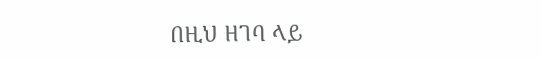በዚህ ዘገባ ላይ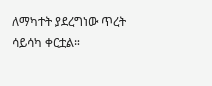ለማካተት ያደረግነው ጥረት ሳይሳካ ቀርቷል።